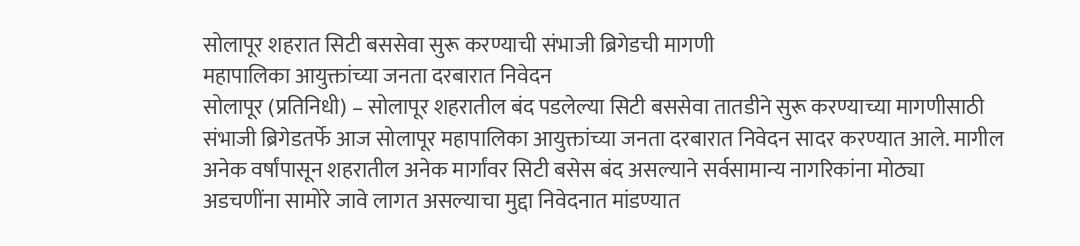सोलापूर शहरात सिटी बससेवा सुरू करण्याची संभाजी ब्रिगेडची मागणी
महापालिका आयुक्तांच्या जनता दरबारात निवेदन
सोलापूर (प्रतिनिधी) – सोलापूर शहरातील बंद पडलेल्या सिटी बससेवा तातडीने सुरू करण्याच्या मागणीसाठी संभाजी ब्रिगेडतर्फे आज सोलापूर महापालिका आयुक्तांच्या जनता दरबारात निवेदन सादर करण्यात आले. मागील अनेक वर्षांपासून शहरातील अनेक मार्गांवर सिटी बसेस बंद असल्याने सर्वसामान्य नागरिकांना मोठ्या अडचणींना सामोरे जावे लागत असल्याचा मुद्दा निवेदनात मांडण्यात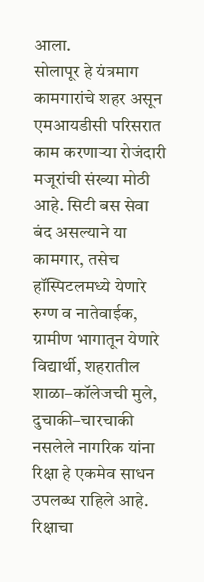आला.
सोलापूर हे यंत्रमाग कामगारांचे शहर असून एमआयडीसी परिसरात काम करणाऱ्या रोजंदारी मजूरांची संख्या मोठी आहे. सिटी बस सेवा बंद असल्याने या कामगार, तसेच हॉस्पिटलमध्ये येणारे रुग्ण व नातेवाईक, ग्रामीण भागातून येणारे विद्यार्थी, शहरातील शाळा–कॉलेजची मुले, दुचाकी–चारचाकी नसलेले नागरिक यांना रिक्षा हे एकमेव साधन उपलब्ध राहिले आहे. रिक्षाचा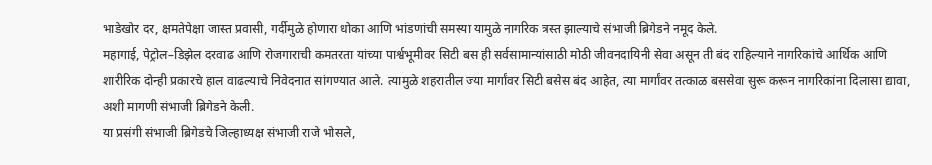भाडेखोर दर, क्षमतेपेक्षा जास्त प्रवासी, गर्दीमुळे होणारा धोका आणि भांडणांची समस्या यामुळे नागरिक त्रस्त झाल्याचे संभाजी ब्रिगेडने नमूद केले.
महागाई, पेट्रोल–डिझेल दरवाढ आणि रोजगाराची कमतरता यांच्या पार्श्वभूमीवर सिटी बस ही सर्वसामान्यांसाठी मोठी जीवनदायिनी सेवा असून ती बंद राहिल्याने नागरिकांचे आर्थिक आणि शारीरिक दोन्ही प्रकारचे हाल वाढल्याचे निवेदनात सांगण्यात आले. त्यामुळे शहरातील ज्या मार्गांवर सिटी बसेस बंद आहेत, त्या मार्गांवर तत्काळ बससेवा सुरू करून नागरिकांना दिलासा द्यावा, अशी मागणी संभाजी ब्रिगेडने केली.
या प्रसंगी संभाजी ब्रिगेडचे जिल्हाध्यक्ष संभाजी राजे भोसले,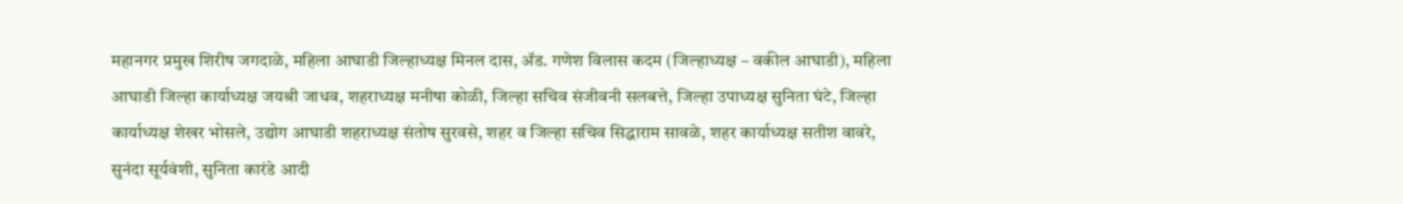महानगर प्रमुख शिरीष जगदाळे, महिला आघाडी जिल्हाध्यक्ष मिनल दास, ॲड. गणेश विलास कदम (जिल्हाध्यक्ष – वकील आघाडी), महिला आघाडी जिल्हा कार्याध्यक्ष जयश्री जाधव, शहराध्यक्ष मनीषा कोळी, जिल्हा सचिव संजीवनी सलबत्ते, जिल्हा उपाध्यक्ष सुनिता घंटे, जिल्हा कार्याध्यक्ष शेखर भोसले, उद्योग आघाडी शहराध्यक्ष संतोष सुरवसे, शहर व जिल्हा सचिव सिद्धाराम सावळे, शहर कार्याध्यक्ष सतीश वावरे, सुनंदा सूर्यवंशी, सुनिता कारंडे आदी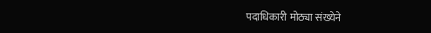पदाधिकारी मोठ्या संख्येने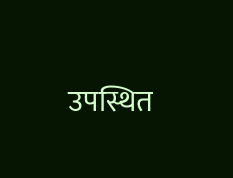उपस्थित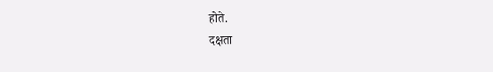होते.
दक्षता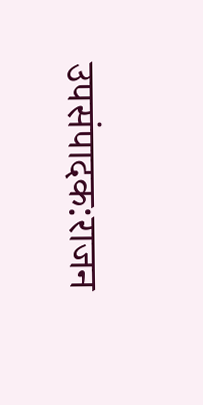उपसंपादक:राजन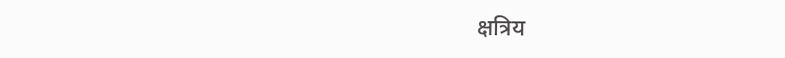क्षत्रिय